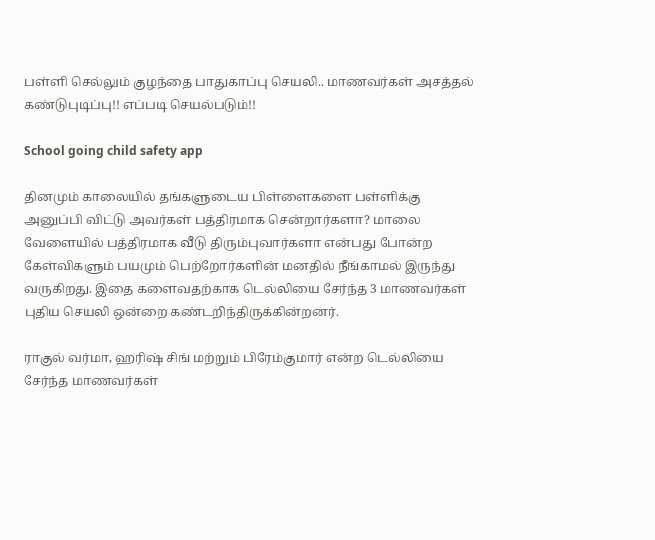பள்ளி செல்லும் குழந்தை பாதுகாப்பு செயலி.. மாணவர்கள் அசத்தல் கண்டுபுடிப்பு!! எப்படி செயல்படும்!!

School going child safety app

தினமும் காலையில் தங்களுடைய பிள்ளைகளை பள்ளிக்கு அனுப்பி விட்டு அவர்கள் பத்திரமாக சென்றார்களா? மாலை வேளையில் பத்திரமாக வீடு திரும்புவார்களா என்பது போன்ற கேள்விகளும் பயமும் பெற்றோர்களின் மனதில் நீங்காமல் இருந்து வருகிறது. இதை களைவதற்காக டெல்லியை சேர்ந்த 3 மாணவர்கள் புதிய செயலி ஒன்றை கண்டறிந்திருக்கின்றனர்.

ராகுல் வர்மா, ஹரிஷ் சிங் மற்றும் பிரேம்குமார் என்ற டெல்லியை சேர்ந்த மாணவர்கள்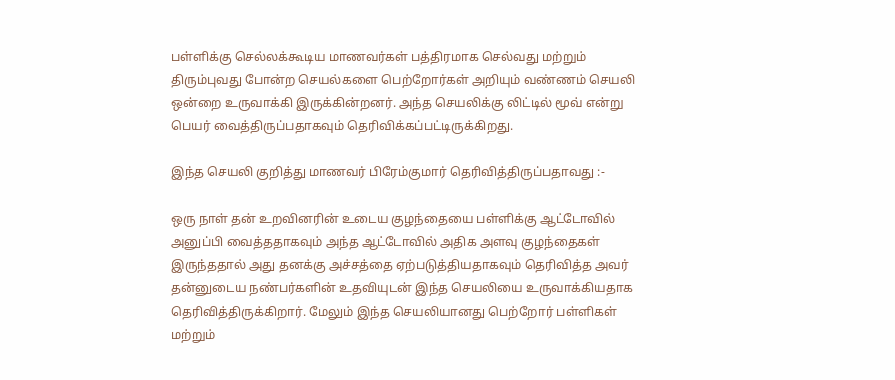பள்ளிக்கு செல்லக்கூடிய மாணவர்கள் பத்திரமாக செல்வது மற்றும் திரும்புவது போன்ற செயல்களை பெற்றோர்கள் அறியும் வண்ணம் செயலி ஒன்றை உருவாக்கி இருக்கின்றனர். அந்த செயலிக்கு லிட்டில் மூவ் என்று பெயர் வைத்திருப்பதாகவும் தெரிவிக்கப்பட்டிருக்கிறது.

இந்த செயலி குறித்து மாணவர் பிரேம்குமார் தெரிவித்திருப்பதாவது :-

ஒரு நாள் தன் உறவினரின் உடைய குழந்தையை பள்ளிக்கு ஆட்டோவில் அனுப்பி வைத்ததாகவும் அந்த ஆட்டோவில் அதிக அளவு குழந்தைகள் இருந்ததால் அது தனக்கு அச்சத்தை ஏற்படுத்தியதாகவும் தெரிவித்த அவர் தன்னுடைய நண்பர்களின் உதவியுடன் இந்த செயலியை உருவாக்கியதாக தெரிவித்திருக்கிறார். மேலும் இந்த செயலியானது பெற்றோர் பள்ளிகள் மற்றும்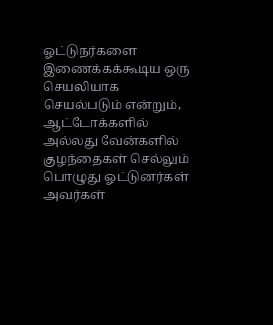ஓட்டுநர்களை இணைக்கக்கூடிய ஒரு செயலியாக செயல்படும் என்றும், ஆட்டோக்களில் அல்லது வேன்களில் குழந்தைகள் செல்லும் பொழுது ஓட்டுனர்கள் அவர்கள்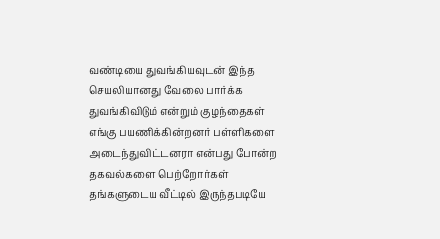வண்டியை துவங்கியவுடன் இந்த செயலியானது வேலை பார்க்க துவங்கிவிடும் என்றும் குழந்தைகள் எங்கு பயணிக்கின்றனர் பள்ளிகளை அடைந்துவிட்டனரா என்பது போன்ற தகவல்களை பெற்றோர்கள் தங்களுடைய வீட்டில் இருந்தபடியே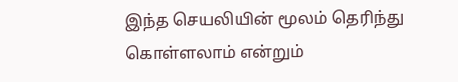இந்த செயலியின் மூலம் தெரிந்து கொள்ளலாம் என்றும்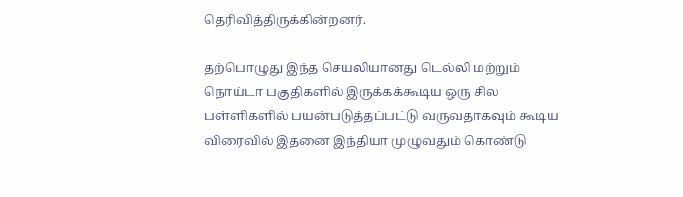தெரிவித்திருக்கின்றனர்.

தற்பொழுது இந்த செயலியானது டெல்லி மற்றும் நொய்டா பகுதிகளில் இருக்கக்கூடிய ஒரு சில பள்ளிகளில் பயன்படுத்தப்பட்டு வருவதாகவும் கூடிய விரைவில் இதனை இந்தியா முழுவதும் கொண்டு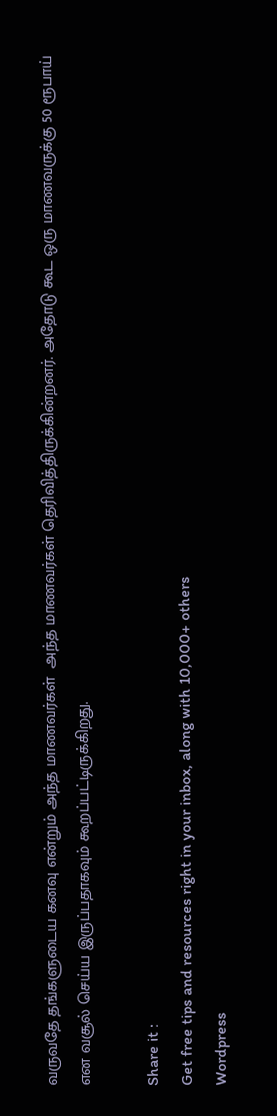வருவதே தங்களுடைய கனவு என்றும் அந்த மாணவர்கள்  அந்த மாணவர்கள் தெரிவித்திருக்கின்றனர். அதோடு கூட ஒரு மாணவருக்கு 50 ரூபாய் என வசூல் செய்ய இருப்பதாகவும் கூறப்பட்டிருக்கிறது.

Share it :
Get free tips and resources right in your inbox, along with 10,000+ others
Wordpress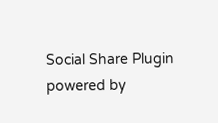Social Share Plugin powered by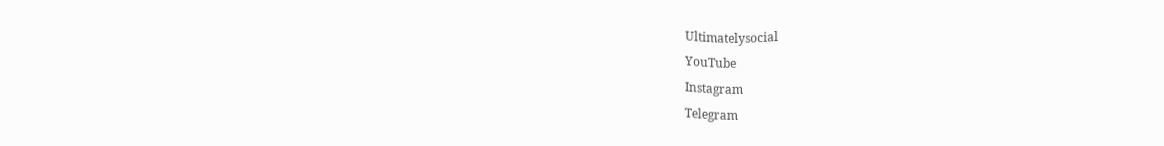Ultimatelysocial
YouTube
Instagram
Telegram